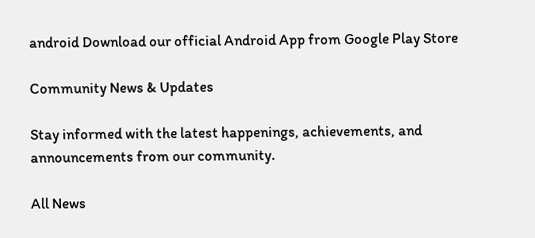android Download our official Android App from Google Play Store

Community News & Updates

Stay informed with the latest happenings, achievements, and announcements from our community.

All News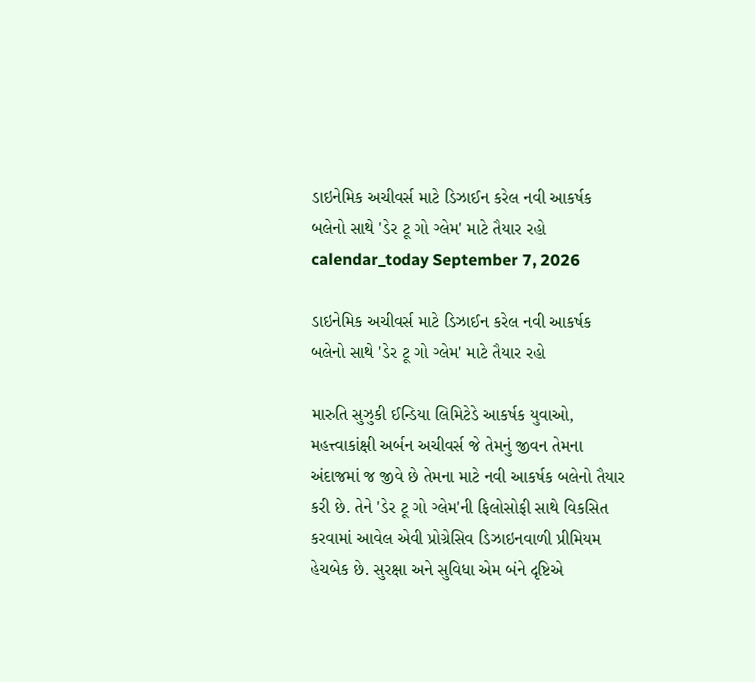ડાઇનેમિક અચીવર્સ માટે ડિઝાઈન કરેલ નવી આકર્ષક બલેનો સાથે 'ડેર ટૂ ગો ગ્લેમ' માટે તૈયાર રહો
calendar_today September 7, 2026

ડાઇનેમિક અચીવર્સ માટે ડિઝાઈન કરેલ નવી આકર્ષક બલેનો સાથે 'ડેર ટૂ ગો ગ્લેમ' માટે તૈયાર રહો

મારુતિ સુઝુકી ઈન્ડિયા લિમિટેડે આકર્ષક યુવાઓ, મહત્ત્વાકાંક્ષી અર્બન અચીવર્સ જે તેમનું જીવન તેમના અંદાજમાં જ જીવે છે તેમના માટે નવી આકર્ષક બલેનો તૈયાર કરી છે. તેને 'ડેર ટૂ ગો ગ્લેમ'ની ફિલોસોફી સાથે વિકસિત કરવામાં આવેલ એવી પ્રોગ્રેસિવ ડિઝાઇનવાળી પ્રીમિયમ હેચબેક છે. સુરક્ષા અને સુવિધા એમ બંને દૃષ્ટિએ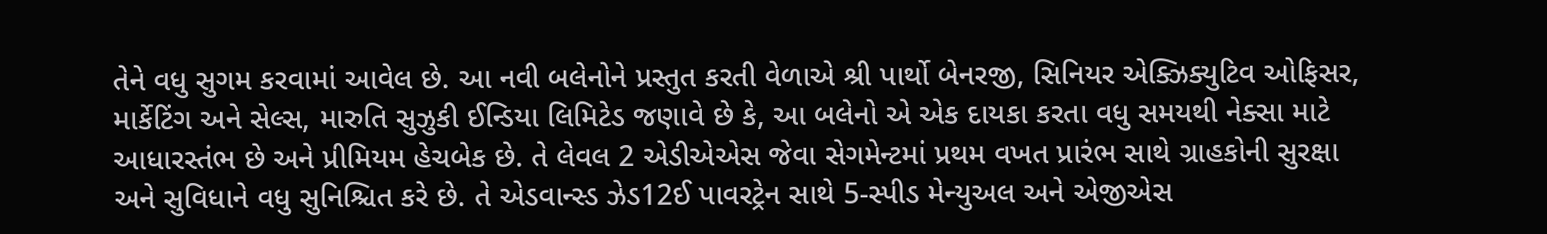તેને વધુ સુગમ કરવામાં આવેલ છે. આ નવી બલેનોને પ્રસ્તુત કરતી વેળાએ શ્રી પાર્થો બેનરજી, સિનિયર એક્ઝિક્યુટિવ ઓફિસર, માર્કેટિંગ અને સેલ્સ, મારુતિ સુઝુકી ઈન્ડિયા લિમિટેડ જણાવે છે કે, આ બલેનો એ એક દાયકા કરતા વધુ સમયથી નેક્સા માટે આધારસ્તંભ છે અને પ્રીમિયમ હેચબેક છે. તે લેવલ 2 એડીએએસ જેવા સેગમેન્ટમાં પ્રથમ વખત પ્રારંભ સાથે ગ્રાહકોની સુરક્ષા અને સુવિધાને વધુ સુનિશ્ચિત કરે છે. તે એડવાન્સ્ડ ઝેડ12ઈ પાવરટ્રેન સાથે 5-સ્પીડ મેન્યુઅલ અને એજીએસ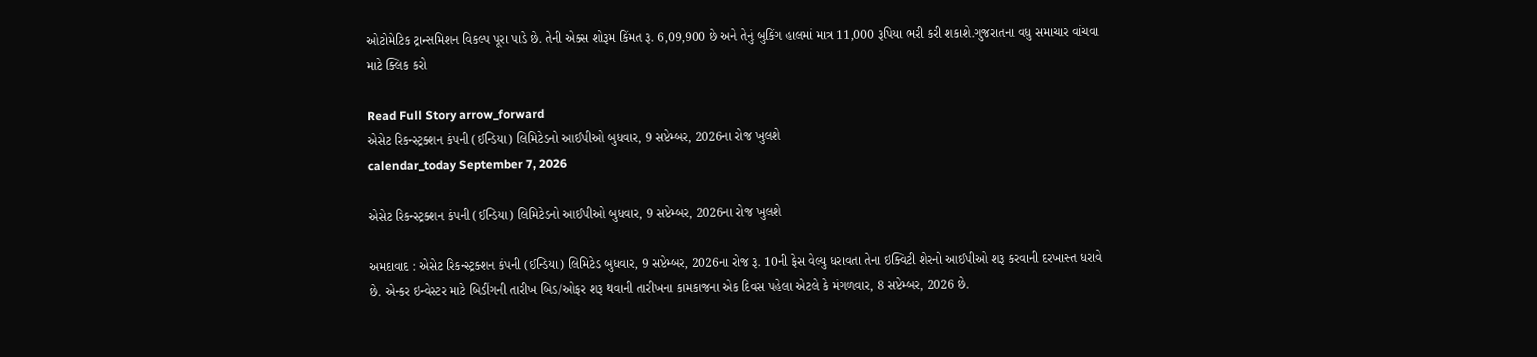ઓટોમેટિક ટ્રાન્સમિશન વિકલ્પ પૂરા પાડે છે. તેની એક્સ શોરૂમ કિંમત રૂ. 6,09,900 છે અને તેનું બુકિંગ હાલમાં માત્ર 11,000 રૂપિયા ભરી કરી શકાશે.ગુજરાતના વધુ સમાચાર વાંચવા માટે ક્લિક કરો

Read Full Story arrow_forward
એસેટ રિકન્સ્ટ્રક્શન કંપની (ઈન્ડિયા) લિમિટેડનો આઈપીઓ બુધવાર, 9 સપ્ટેમ્બર, 2026ના રોજ ખુલશે
calendar_today September 7, 2026

એસેટ રિકન્સ્ટ્રક્શન કંપની (ઈન્ડિયા) લિમિટેડનો આઈપીઓ બુધવાર, 9 સપ્ટેમ્બર, 2026ના રોજ ખુલશે

અમદાવાદ : એસેટ રિકન્સ્ટ્રક્શન કંપની (ઈન્ડિયા) લિમિટેડ બુધવાર, 9 સપ્ટેમ્બર, 2026ના રોજ રૂ. 10ની ફેસ વેલ્યુ ધરાવતા તેના ઇક્વિટી શેરનો આઈપીઓ શરૂ કરવાની દરખાસ્ત ધરાવે છે. એન્કર ઇન્વેસ્ટર માટે બિડીંગની તારીખ બિડ/ઓફર શરૂ થવાની તારીખના કામકાજના એક દિવસ પહેલા એટલે કે મંગળવાર, 8 સપ્ટેમ્બર, 2026 છે.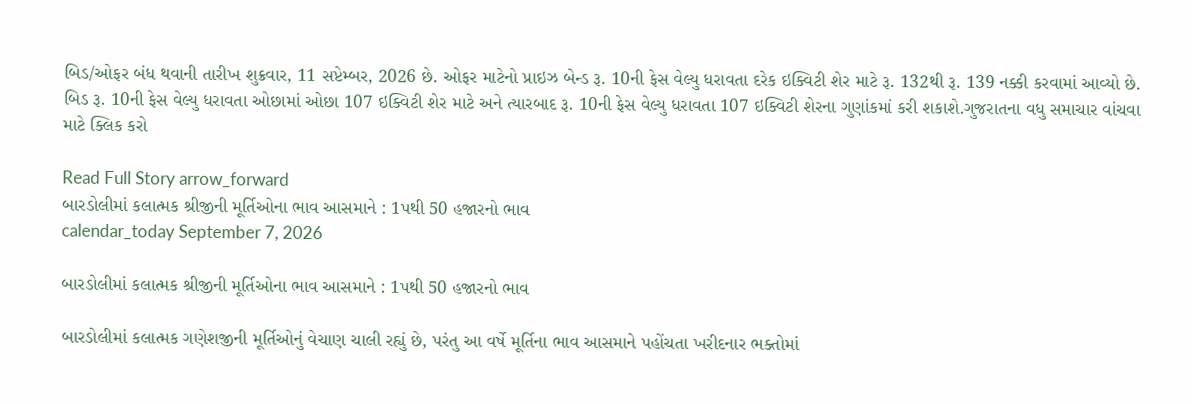બિડ/ઓફર બંધ થવાની તારીખ શુક્રવાર, 11 સપ્ટેમ્બર, 2026 છે. ઓફર માટેનો પ્રાઇઝ બેન્ડ રૂ. 10ની ફેસ વેલ્યુ ધરાવતા દરેક ઇક્વિટી શેર માટે રૂ. 132થી રૂ. 139 નક્કી કરવામાં આવ્યો છે. બિડ રૂ. 10ની ફેસ વેલ્યુ ધરાવતા ઓછામાં ઓછા 107 ઇક્વિટી શેર માટે અને ત્યારબાદ રૂ. 10ની ફેસ વેલ્યુ ધરાવતા 107 ઇક્વિટી શેરના ગુણાંકમાં કરી શકાશે.ગુજરાતના વધુ સમાચાર વાંચવા માટે ક્લિક કરો

Read Full Story arrow_forward
બારડોલીમાં કલાત્મક શ્રીજીની મૂર્તિઓના ભાવ આસમાને : 1પથી 50 હજારનો ભાવ
calendar_today September 7, 2026

બારડોલીમાં કલાત્મક શ્રીજીની મૂર્તિઓના ભાવ આસમાને : 1પથી 50 હજારનો ભાવ

બારડોલીમાં કલાત્મક ગણેશજીની મૂર્તિઓનું વેચાણ ચાલી રહ્યું છે, પરંતુ આ વર્ષે મૂર્તિના ભાવ આસમાને પહોંચતા ખરીદનાર ભક્તોમાં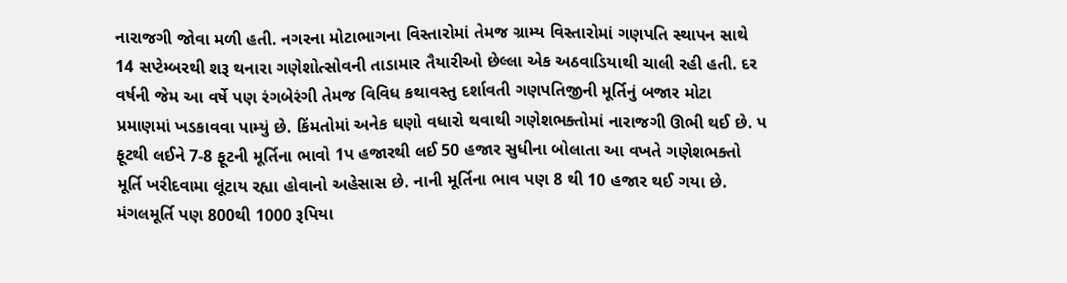નારાજગી જોવા મળી હતી. નગરના મોટાભાગના વિસ્તારોમાં તેમજ ગ્રામ્ય વિસ્તારોમાં ગણપતિ સ્થાપન સાથે 14 સપ્ટેમ્બરથી શરૂ થનારા ગણેશોત્સોવની તાડામાર તૈયારીઓ છેલ્લા એક અઠવાડિયાથી ચાલી રહી હતી. દર વર્ષની જેમ આ વર્ષે પણ રંગબેરંગી તેમજ વિવિધ કથાવસ્તુ દર્શાવતી ગણપતિજીની મૂર્તિનું બજાર મોટા પ્રમાણમાં ખડકાવવા પામ્યું છે. કિંમતોમાં અનેક ઘણો વધારો થવાથી ગણેશભક્તોમાં નારાજગી ઊભી થઈ છે. પ ફૂટથી લઈને 7-8 ફૂટની મૂર્તિના ભાવો 1પ હજારથી લઈ 50 હજાર સુધીના બોલાતા આ વખતે ગણેશભક્તો મૂર્તિ ખરીદવામા લૂંટાય રહ્યા હોવાનો અહેસાસ છે. નાની મૂર્તિના ભાવ પણ 8 થી 10 હજાર થઈ ગયા છે. મંગલમૂર્તિ પણ 800થી 1000 રૂપિયા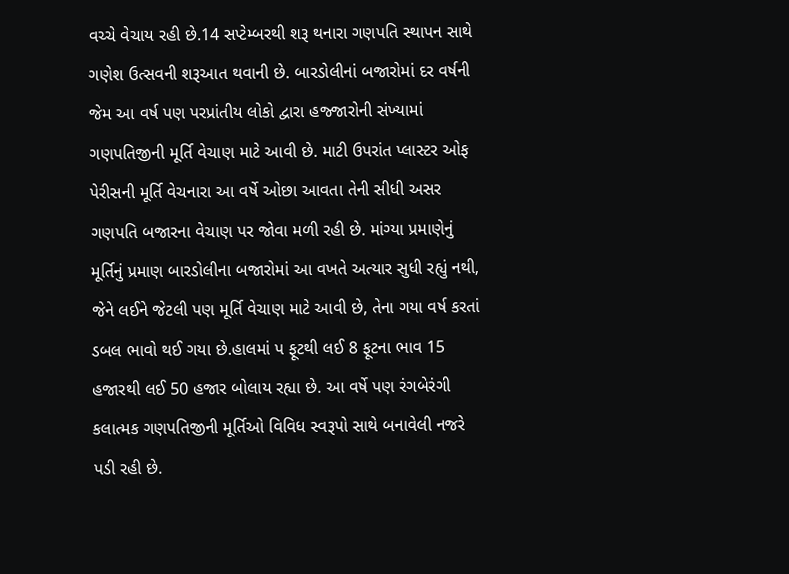વચ્ચે વેચાય રહી છે.14 સપ્ટેમ્બરથી શરૂ થનારા ગણપતિ સ્થાપન સાથે ગણેશ ઉત્સવની શરૂઆત થવાની છે. બારડોલીનાં બજારોમાં દર વર્ષની જેમ આ વર્ષ પણ પરપ્રાંતીય લોકો દ્વારા હજ્જારોની સંખ્યામાં ગણપતિજીની મૂર્તિ વેચાણ માટે આવી છે. માટી ઉપરાંત પ્લાસ્ટર ઓફ પેરીસની મૂર્તિ વેચનારા આ વર્ષે ઓછા આવતા તેની સીધી અસર ગણપતિ બજારના વેચાણ પર જોવા મળી રહી છે. માંગ્યા પ્રમાણેનું મૂર્તિનું પ્રમાણ બારડોલીના બજારોમાં આ વખતે અત્યાર સુધી રહ્યું નથી, જેને લઈને જેટલી પણ મૂર્તિ વેચાણ માટે આવી છે, તેના ગયા વર્ષ કરતાં ડબલ ભાવો થઈ ગયા છે.હાલમાં પ ફૂટથી લઈ 8 ફૂટના ભાવ 15 હજારથી લઈ 50 હજાર બોલાય રહ્યા છે. આ વર્ષે પણ રંગબેરંગી કલાત્મક ગણપતિજીની મૂર્તિઓ વિવિધ સ્વરૂપો સાથે બનાવેલી નજરે પડી રહી છે.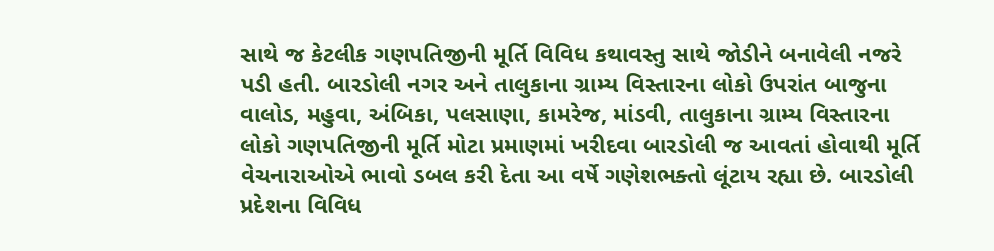સાથે જ કેટલીક ગણપતિજીની મૂર્તિ વિવિધ કથાવસ્તુ સાથે જોડીને બનાવેલી નજરે પડી હતી. બારડોલી નગર અને તાલુકાના ગ્રામ્ય વિસ્તારના લોકો ઉપરાંત બાજુના વાલોડ, મહુવા, અંબિકા, પલસાણા, કામરેજ, માંડવી, તાલુકાના ગ્રામ્ય વિસ્તારના લોકો ગણપતિજીની મૂર્તિ મોટા પ્રમાણમાં ખરીદવા બારડોલી જ આવતાં હોવાથી મૂર્તિ વેચનારાઓએ ભાવો ડબલ કરી દેતા આ વર્ષે ગણેશભક્તો લૂંટાય રહ્યા છે. બારડોલી પ્રદેશના વિવિધ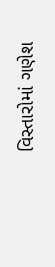વિસ્તારોમાં ગણેશ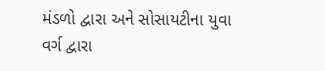મંડળો દ્વારા અને સોસાયટીના યુવા વર્ગ દ્વારા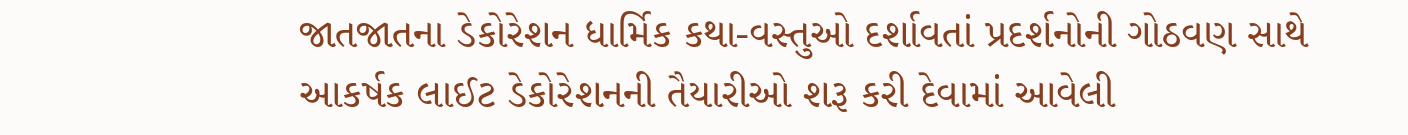જાતજાતના ડેકોરેશન ધાર્મિક કથા-વસ્તુઓ દર્શાવતાં પ્રદર્શનોની ગોઠવણ સાથે આકર્ષક લાઈટ ડેકોરેશનની તૈયારીઓ શરૂ કરી દેવામાં આવેલી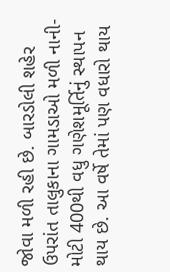જોવા મળી રહી છે. બારડોલી શહેર ઉપરાંત તાલુકાના ગામડાઓ મળી નાની-મોટી 400થી વધુ ગણેશમૂર્તિનું સ્થાપન થાય છે. આ વર્ષે તેમાં પણ વધારો થાય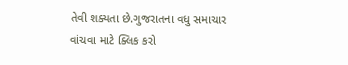તેવી શક્યતા છે.ગુજરાતના વધુ સમાચાર વાંચવા માટે ક્લિક કરો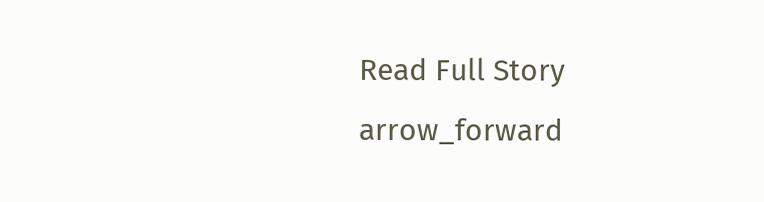Read Full Story arrow_forward